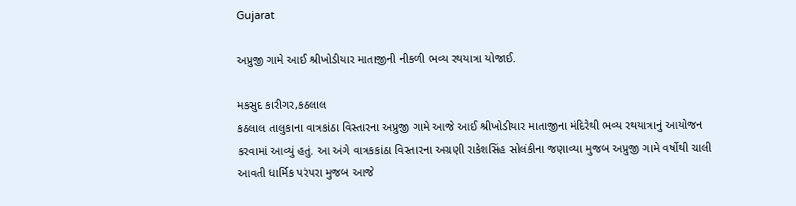Gujarat

અપ્રુજી ગામે આઈ શ્રીખોડીયાર માતાજીની નીકળી ભવ્ય રથયાત્રા યોજાઈ.

મકસુદ કારીગર,કઠલાલ
કઠલાલ તાલુકાના વાત્રકાંઠા વિસ્તારના અપ્રુજી ગામે આજે આઈ શ્રીખોડીયાર માતાજીના મંદિરેથી ભવ્ય રથયાત્રાનું આયોજન કરવામાં આવ્યું હતું. આ અંગે વાત્રકકાંઠા વિસ્તારના અગ્રણી રાકેશસિંહ સોલંકીના જણાવ્યા મુજબ અપ્રુજી ગામે વર્ષોથી ચાલી આવતી ધાર્મિક પરંપરા મુજબ આજે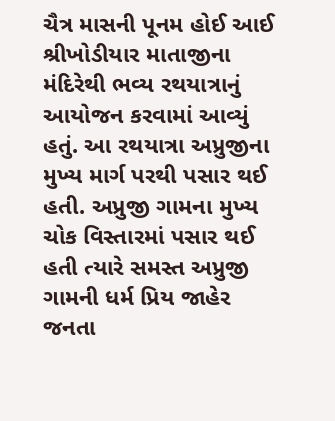ચૈત્ર માસની પૂનમ હોઈ આઈ શ્રીખોડીયાર માતાજીના મંદિરેથી ભવ્ય રથયાત્રાનું આયોજન કરવામાં આવ્યું હતું. આ રથયાત્રા અપ્રુજીના મુખ્ય માર્ગ પરથી પસાર થઈ હતી. અપ્રુજી ગામના મુખ્ય ચોક વિસ્તારમાં પસાર થઈ હતી ત્યારે સમસ્ત અપ્રુજી ગામની ધર્મ પ્રિય જાહેર જનતા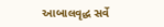આબાલવૃદ્ધ સર્વે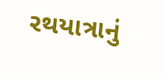રથયાત્રાનું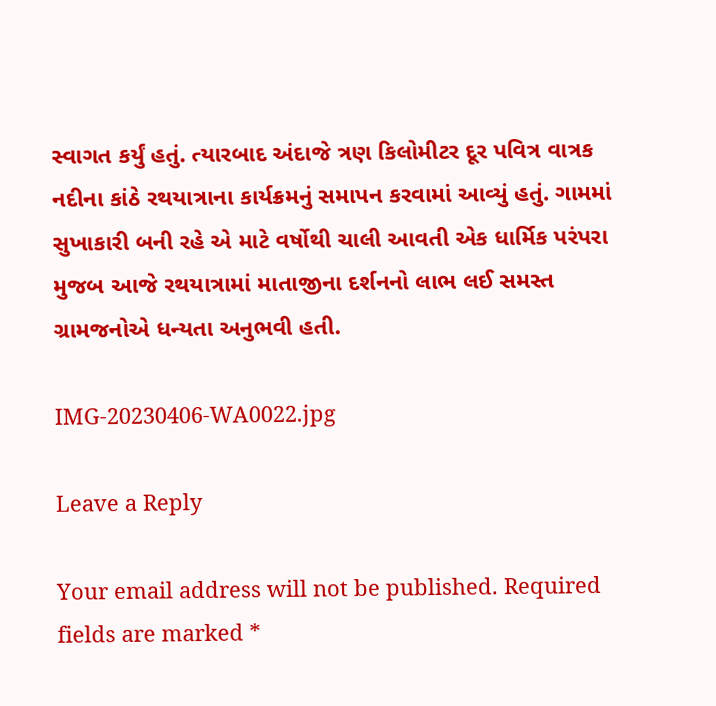સ્વાગત કર્યું હતું. ત્યારબાદ અંદાજે ત્રણ કિલોમીટર દૂર પવિત્ર વાત્રક નદીના કાંઠે રથયાત્રાના કાર્યક્રમનું સમાપન કરવામાં આવ્યું હતું. ગામમાં સુખાકારી બની રહે એ માટે વર્ષોથી ચાલી આવતી એક ધાર્મિક પરંપરા મુજબ આજે રથયાત્રામાં માતાજીના દર્શનનો લાભ લઈ સમસ્ત ગ્રામજનોએ ધન્યતા અનુભવી હતી.

IMG-20230406-WA0022.jpg

Leave a Reply

Your email address will not be published. Required fields are marked *